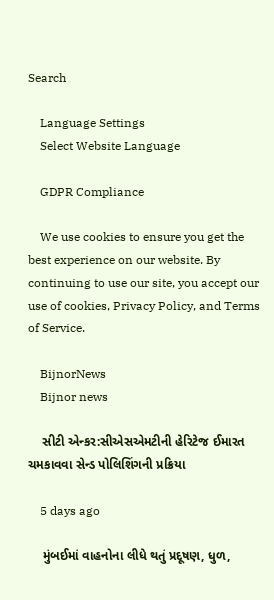Search

    Language Settings
    Select Website Language

    GDPR Compliance

    We use cookies to ensure you get the best experience on our website. By continuing to use our site, you accept our use of cookies, Privacy Policy, and Terms of Service.

    BijnorNews
    Bijnor news

    સીટી એન્કર:સીએસએમટીની હેરિટેજ ઈમારત ચમકાવવા સેન્ડ પોલિશિંગની પ્રક્રિયા

    5 days ago

    મુંબઈમાં વાહનોના લીધે થતું પ્રદૂષણ, ધુળ,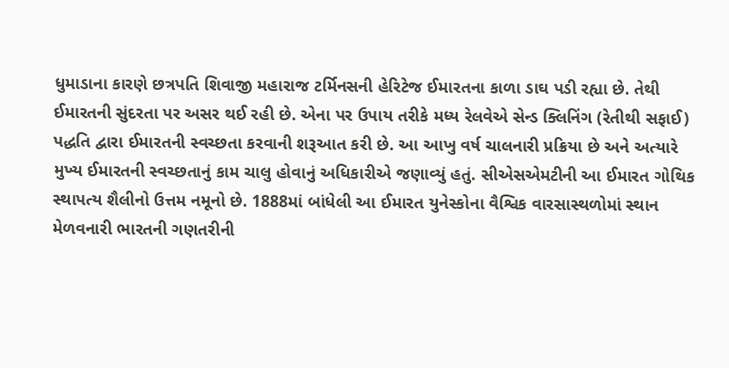ધુમાડાના કારણે છત્રપતિ શિવાજી મહારાજ ટર્મિનસની હેરિટેજ ઈમારતના કાળા ડાઘ પડી રહ્યા છે. તેથી ઈમારતની સુંદરતા પર અસર થઈ રહી છે. એના પર ઉપાય તરીકે મધ્ય રેલવેએ સેન્ડ ક્લિનિંગ (રેતીથી સફાઈ) પદ્ધતિ દ્વારા ઈમારતની સ્વચ્છતા કરવાની શરૂઆત કરી છે. આ આખુ વર્ષ ચાલનારી પ્રક્રિયા છે અને અત્યારે મુખ્ય ઈમારતની સ્વચ્છતાનું કામ ચાલુ હોવાનું અધિકારીએ જણાવ્યું હતું. સીએસએમટીની આ ઈમારત ગોથિક સ્થાપત્ય શૈલીનો ઉત્તમ નમૂનો છે. 1888માં બાંધેલી આ ઈમારત યુનેસ્કોના વૈશ્વિક વારસાસ્થળોમાં સ્થાન મેળવનારી ભારતની ગણતરીની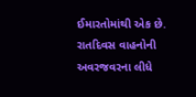ઈમારતોમાંથી એક છે. રાતદિવસ વાહનોની અવરજવરના લીધે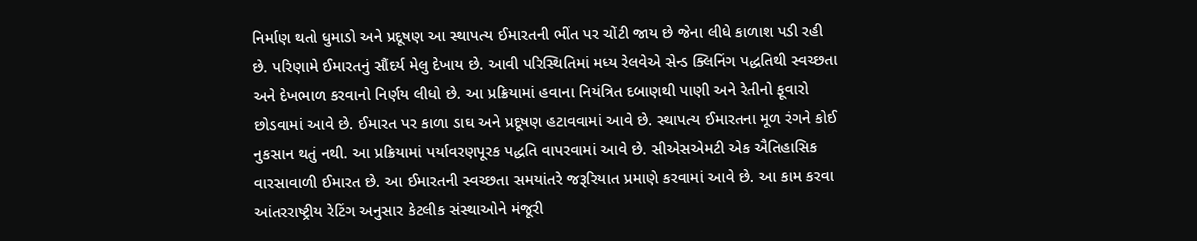નિર્માણ થતો ધુમાડો અને પ્રદૂષણ આ સ્થાપત્ય ઈમારતની ભીંત પર ચોંટી જાય છે જેના લીધે કાળાશ પડી રહી છે. પરિણામે ઈમારતનું સૌંદર્ય મેલુ દેખાય છે. આવી પરિસ્થિતિમાં મધ્ય રેલવેએ સેન્ડ ક્લિનિંગ પદ્ધતિથી સ્વચ્છતા અને દેખભાળ કરવાનો નિર્ણય લીધો છે. આ પ્રક્રિયામાં હવાના નિયંત્રિત દબાણથી પાણી અને રેતીનો ફૂવારો છોડવામાં આવે છે. ઈમારત પર કાળા ડાઘ અને પ્રદૂષણ હટાવવામાં આવે છે. સ્થાપત્ય ઈમારતના મૂળ રંગને કોઈ નુકસાન થતું નથી. આ પ્રક્રિયામાં પર્યાવરણપૂરક પદ્ધતિ વાપરવામાં આવે છે. સીએસએમટી એક ઐતિહાસિક વારસાવાળી ઈમારત છે. આ ઈમારતની સ્વચ્છતા સમયાંતરે જરૂરિયાત પ્રમાણે કરવામાં આવે છે. આ કામ કરવા આંતરરાષ્ટ્રીય રેટિંગ અનુસાર કેટલીક સંસ્થાઓને મંજૂરી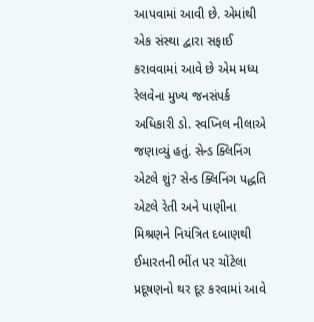આપવામાં આવી છે. એમાંથી એક સંસ્થા દ્વારા સફાઈ કરાવવામાં આવે છે એમ મધ્ય રેલવેના મુખ્ય જનસંપર્ક અધિકારી ડો. સ્વપ્નિલ નીલાએ જણાવ્યું હતું. સેન્ડ ક્લિનિંગ એટલે શું? સેન્ડ ક્લિનિંગ પદ્ધતિ એટલે રેતી અને પાણીના મિશ્રણને નિયંત્રિત દબાણથી ઈમારતની ભીંત પર ચોંટેલા પ્રદૂષણનો થર દૂર કરવામાં આવે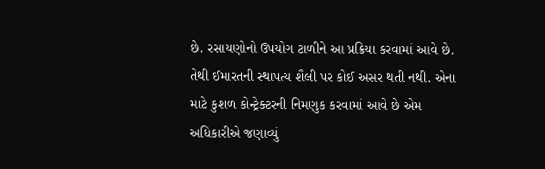છે. રસાયણોનો ઉપયોગ ટાળીને આ પ્રક્રિયા કરવામાં આવે છે. તેથી ઈમારતની સ્થાપત્ય શૈલી પર કોઈ અસર થતી નથી. એના માટે કુશળ કોન્ટ્રેક્ટરની નિમણુક કરવામાં આવે છે એમ અધિકારીએ જણાવ્યું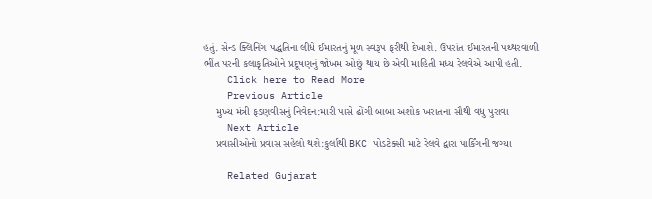હતું. સેન્ડ ક્લિનિંગ પદ્ધતિના લીધે ઈમારતનું મૂળ સ્વરૂપ ફરીથી દેખાશે. ઉપરાંત ઈમારતની પથ્થરવાળી ભીંત પરની કલાકૃતિઓને પ્રદૂષણનું જોખમ ઓછું થાય છે એવી માહિતી મધ્ય રેલવેએ આપી હતી.
    Click here to Read More
    Previous Article
    મુખ્ય મંત્રી ફડણવીસનું નિવેદન:મારી પાસે ઢોંગી બાબા અશોક ખરાતના સૌથી વધુ પુરાવા
    Next Article
    પ્રવાસીઓનો પ્રવાસ સહેલો થશે:કુર્લાથી BKC પોડટેક્સી માટે રેલવે દ્વારા પાર્કિંગની જગ્યા

    Related Gujarat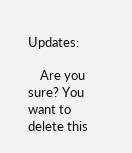Updates:

    Are you sure? You want to delete this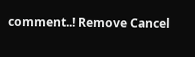comment..! Remove Cancel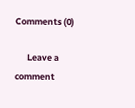Comments (0)

      Leave a comment